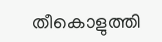തീകൊളുത്തി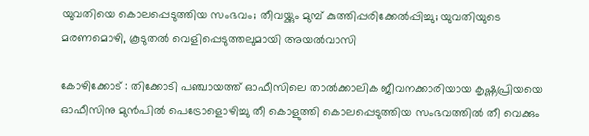യുവതിയെ കൊലപ്പെടുത്തിയ സംഭവം; തീവയ്ക്കും മുമ്പ് കുത്തിപ്പരിക്കേൽപ്പിച്ചു; യുവതിയുടെ മരണമൊഴി, കൂടുതൽ വെളിപ്പെടുത്തലുമായി അയൽവാസി

കോഴിക്കോട് : തിക്കോടി പഞ്ചായത്ത് ഓഫീസിലെ താൽക്കാലിക ജീവനക്കാരിയായ കൃഷ്ണപ്രിയയെ ഓഫീസിനു മുൻപിൽ പെട്രോളൊഴിച്ചു തീ കൊളുത്തി കൊലപ്പെടുത്തിയ സംഭവത്തിൽ തീ വെക്കും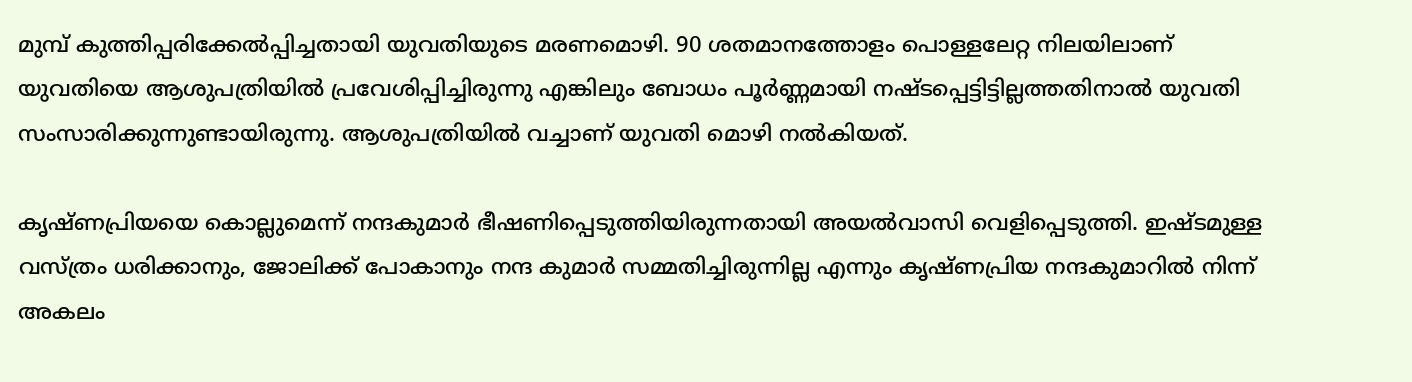മുമ്പ് കുത്തിപ്പരിക്കേൽപ്പിച്ചതായി യുവതിയുടെ മരണമൊഴി. 90 ശതമാനത്തോളം പൊള്ളലേറ്റ നിലയിലാണ് യുവതിയെ ആശുപത്രിയിൽ പ്രവേശിപ്പിച്ചിരുന്നു എങ്കിലും ബോധം പൂർണ്ണമായി നഷ്ടപ്പെട്ടിട്ടില്ലത്തതിനാൽ യുവതി സംസാരിക്കുന്നുണ്ടായിരുന്നു. ആശുപത്രിയിൽ വച്ചാണ് യുവതി മൊഴി നല്‍കിയത്‌.

കൃഷ്ണപ്രിയയെ കൊല്ലുമെന്ന് നന്ദകുമാർ ഭീഷണിപ്പെടുത്തിയിരുന്നതായി അയൽവാസി വെളിപ്പെടുത്തി. ഇഷ്ടമുള്ള വസ്ത്രം ധരിക്കാനും, ജോലിക്ക് പോകാനും നന്ദ കുമാർ സമ്മതിച്ചിരുന്നില്ല എന്നും കൃഷ്ണപ്രിയ നന്ദകുമാറിൽ നിന്ന് അകലം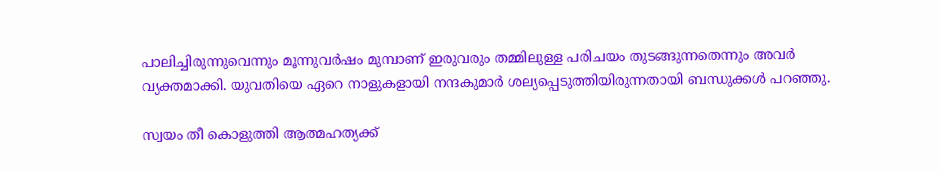പാലിച്ചിരുന്നുവെന്നും മൂന്നുവർഷം മുമ്പാണ് ഇരുവരും തമ്മിലുള്ള പരിചയം തുടങ്ങുന്നതെന്നും അവർ വ്യക്തമാക്കി. യുവതിയെ ഏറെ നാളുകളായി നന്ദകുമാർ ശല്യപ്പെടുത്തിയിരുന്നതായി ബന്ധുക്കൾ പറഞ്ഞു.

സ്വയം തീ കൊളുത്തി ആത്മഹത്യക്ക്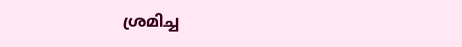ശ്രമിച്ച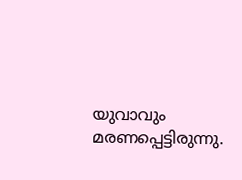യുവാവും മരണപ്പെട്ടിരുന്നു.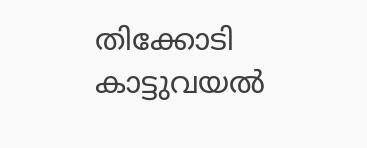തിക്കോടി കാട്ടുവയൽ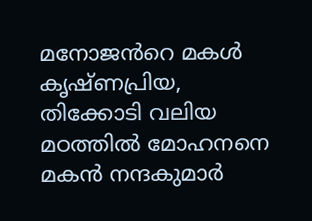മനോജൻറെ മകൾ കൃഷ്ണപ്രിയ, തിക്കോടി വലിയ മഠത്തിൽ മോഹനനെ മകൻ നന്ദകുമാർ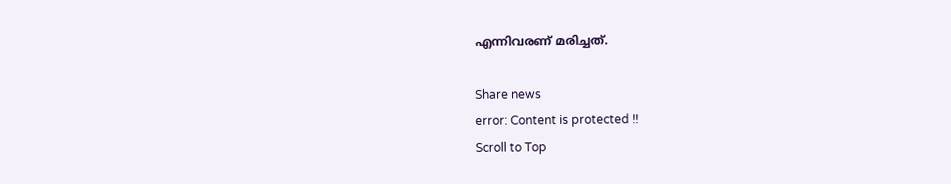എന്നിവരണ് മരിച്ചത്.

Share news
error: Content is protected !!
Scroll to Top